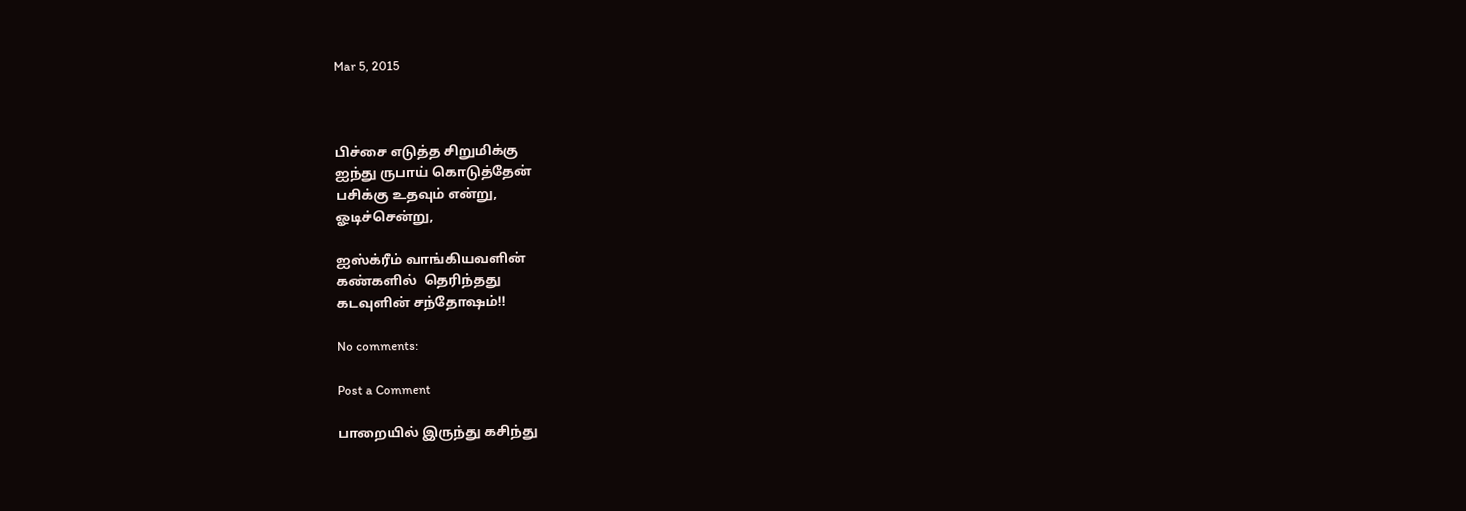Mar 5, 2015



பிச்சை எடுத்த சிறுமிக்கு
ஐந்து ருபாய் கொடுத்தேன்
பசிக்கு உதவும் என்று,
ஓடிச்சென்று,

ஐஸ்க்ரீம் வாங்கியவளின்
கண்களில்  தெரிந்தது
கடவுளின் சந்தோஷம்!!

No comments:

Post a Comment

பாறையில் இருந்து கசிந்து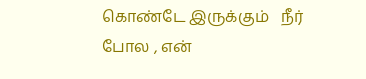கொண்டே இருக்கும்   நீர்   போல , என்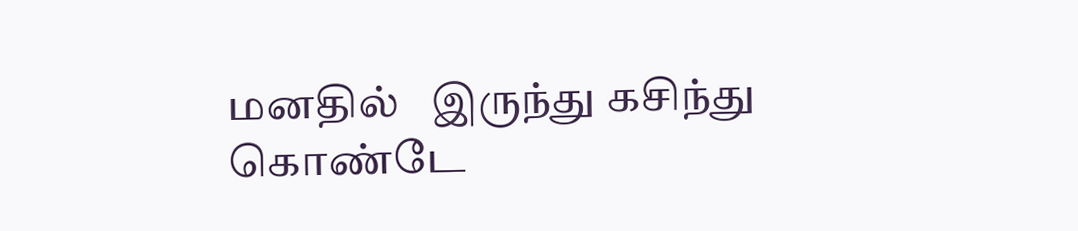மனதில்   இருந்து கசிந்து   கொண்டே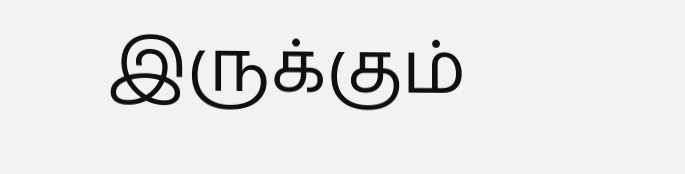இருக்கும்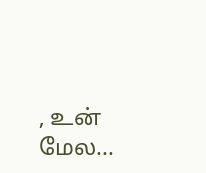, உன்   மேல...